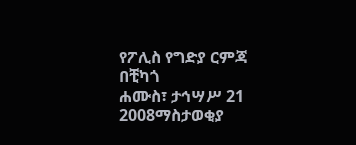የፖሊስ የግድያ ርምጃ በቺካጎ
ሐሙስ፣ ታኅሣሥ 21 2008ማስታወቂያ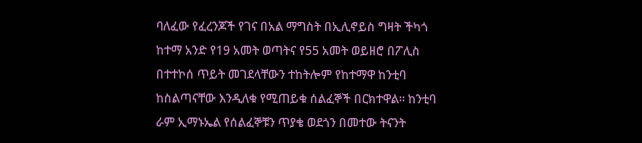ባለፈው የፈረንጆች የገና በአል ማግስት በኢሊኖይስ ግዛት ችካጎ ከተማ አንድ የ19 አመት ወጣትና የ55 አመት ወይዘሮ በፖሊስ በተተኮሰ ጥይት መገደላቸውን ተከትሎም የከተማዋ ከንቲባ ከስልጣናቸው እንዲለቁ የሚጠይቁ ሰልፈኞች በርክተዋል። ከንቲባ ራም ኢማኑኤል የሰልፈኞቹን ጥያቄ ወደጎን በመተው ትናንት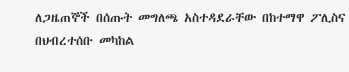ለጋዜጠኞች በሰጡት መግለጫ አስተዳደራቸው በከተማዋ ፖሊስና በህብረተሰቡ መካከል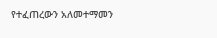የተፈጠረውን አለመተማመን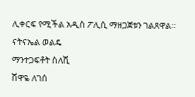ሊቀርፍ የሚችል አዲስ ፖሊሲ ማዘጋጀቱን ገልጸዋል።
ናትናኤል ወልዴ
ማንተጋፍቶት ስለሺ
ሸዋዬ ለገሰ